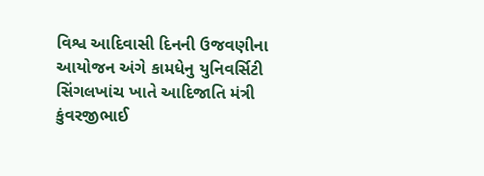વિશ્વ આદિવાસી દિનની ઉજવણીના આયોજન અંગે કામધેનુ યુનિવર્સિટી સિંગલખાંચ ખાતે આદિજાતિ મંત્રી કુંવરજીભાઈ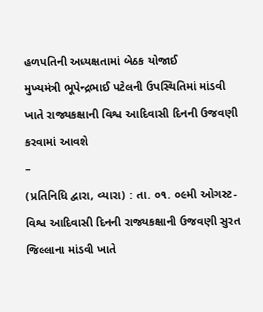હળપતિની અધ્યક્ષતામાં બેઠક યોજાઈ
મુખ્યમંત્રી ભૂપેન્દ્રભાઈ પટેલની ઉપસ્થિતિમાં માંડવી ખાતે રાજ્યકક્ષાની વિશ્વ આદિવાસી દિનની ઉજવણી કરવામાં આવશે
–
(પ્રતિનિધિ દ્વારા, વ્યારા) : તા. ૦૧. ૦૯મી ઓગસ્ટ-વિશ્વ આદિવાસી દિનની રાજ્યકક્ષાની ઉજવણી સુરત જિલ્લાના માંડવી ખાતે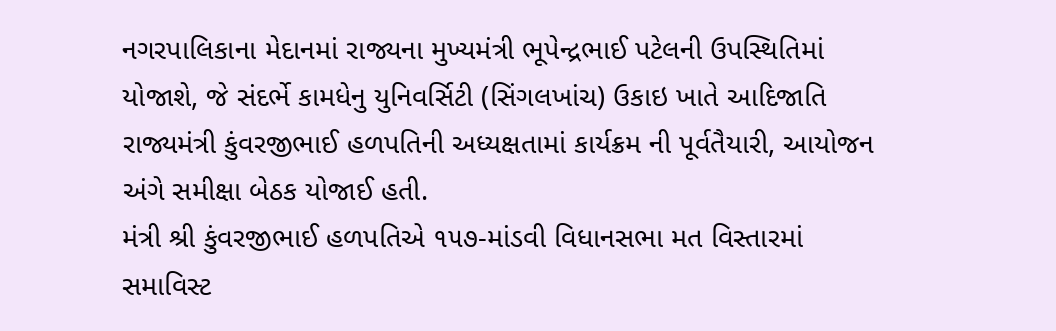નગરપાલિકાના મેદાનમાં રાજ્યના મુખ્યમંત્રી ભૂપેન્દ્રભાઈ પટેલની ઉપસ્થિતિમાં યોજાશે, જે સંદર્ભે કામધેનુ યુનિવર્સિટી (સિંગલખાંચ) ઉકાઇ ખાતે આદિજાતિ રાજ્યમંત્રી કુંવરજીભાઈ હળપતિની અધ્યક્ષતામાં કાર્યક્રમ ની પૂર્વતૈયારી, આયોજન અંગે સમીક્ષા બેઠક યોજાઈ હતી.
મંત્રી શ્રી કુંવરજીભાઈ હળપતિએ ૧૫૭-માંડવી વિધાનસભા મત વિસ્તારમાં સમાવિસ્ટ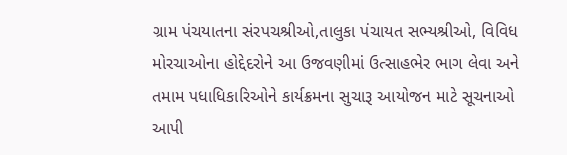ગ્રામ પંચયાતના સંરપચશ્રીઓ,તાલુકા પંચાયત સભ્યશ્રીઓ, વિવિધ મોરચાઓના હોદ્દેદરોને આ ઉજવણીમાં ઉત્સાહભેર ભાગ લેવા અને તમામ પધાધિકારિઓને કાર્યક્રમના સુચારૂ આયોજન માટે સૂચનાઓ આપી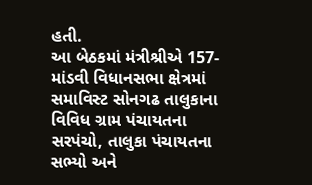હતી.
આ બેઠકમાં મંત્રીશ્રીએ 157-માંડવી વિધાનસભા ક્ષેત્રમાં સમાવિસ્ટ સોનગઢ તાલુકાના વિવિધ ગ્રામ પંચાયતના સરપંચો, તાલુકા પંચાયતના સભ્યો અને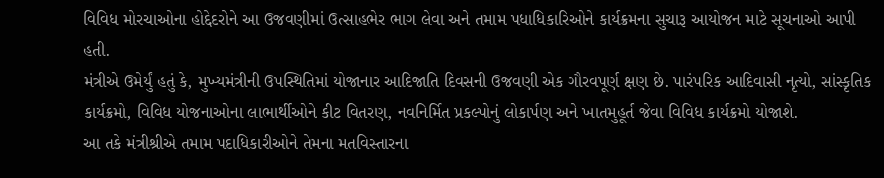વિવિધ મોરચાઓના હોદ્દેદરોને આ ઉજવણીમાં ઉત્સાહભેર ભાગ લેવા અને તમામ પધાધિકારિઓને કાર્યક્રમના સુચારૂ આયોજન માટે સૂચનાઓ આપી હતી.
મંત્રીએ ઉમેર્યું હતું કે, મુખ્યમંત્રીની ઉપસ્થિતિમાં યોજાનાર આદિજાતિ દિવસની ઉજવણી એક ગૌરવપૂર્ણ ક્ષણ છે. પારંપરિક આદિવાસી નૃત્યો, સાંસ્કૃતિક કાર્યક્રમો, વિવિધ યોજનાઓના લાભાર્થીઓને કીટ વિતરણ, નવનિર્મિત પ્રકલ્પોનું લોકાર્પણ અને ખાતમુહૂર્ત જેવા વિવિધ કાર્યક્રમો યોજાશે.
આ તકે મંત્રીશ્રીએ તમામ પદાધિકારીઓને તેમના મતવિસ્તારના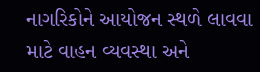નાગરિકોને આયોજન સ્થળે લાવવા માટે વાહન વ્યવસ્થા અને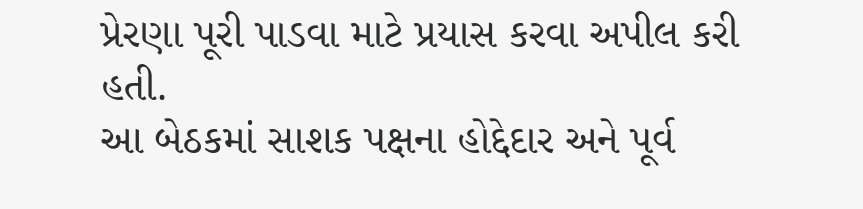પ્રેરણા પૂરી પાડવા માટે પ્રયાસ કરવા અપીલ કરી હતી.
આ બેઠકમાં સાશક પક્ષના હોદ્દેદાર અને પૂર્વ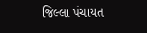જિલ્લા પંચાયત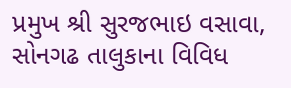પ્રમુખ શ્રી સુરજભાઇ વસાવા, સોનગઢ તાલુકાના વિવિધ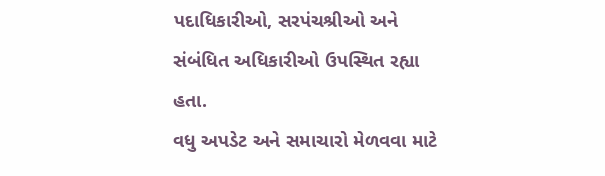પદાધિકારીઓ, સરપંચશ્રીઓ અને સંબંધિત અધિકારીઓ ઉપસ્થિત રહ્યા હતા.
વધુ અપડેટ અને સમાચારો મેળવવા માટે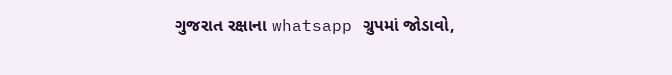ગુજરાત રક્ષાના whatsapp ગ્રુપમાં જોડાવો,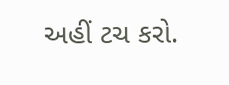અહીં ટચ કરો.